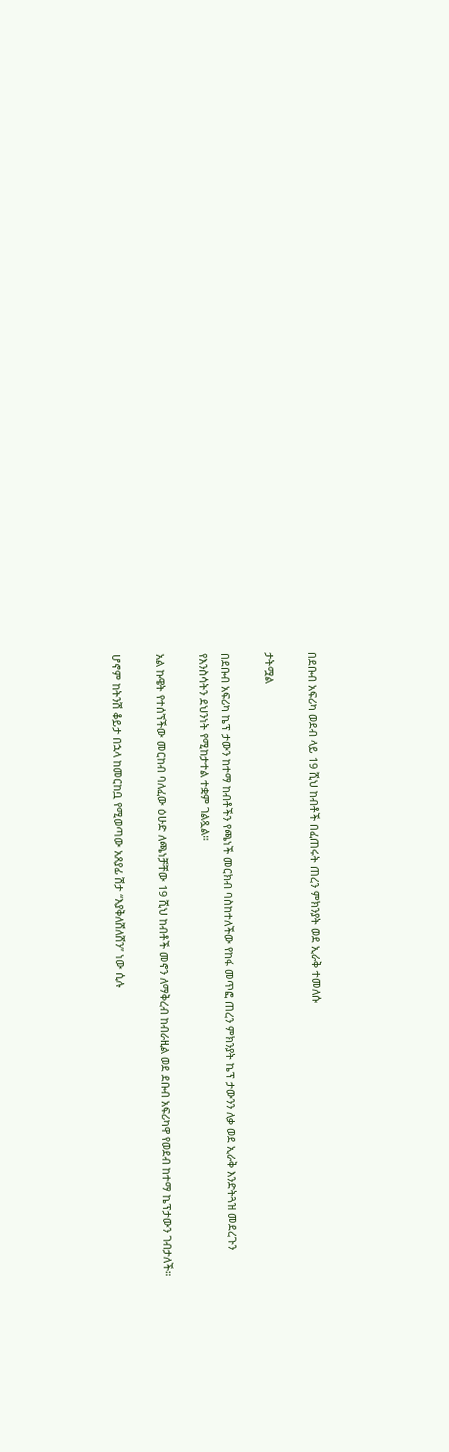በደቡብ አፍሪካ ወደብ ላይ 19 ሺህ ከብቶች በፈጠሩት ጠረን ምክንያት ወደ ኢራቅ ተመለሱ

ታትሟል

በደቡብ አፍሪካ ኬፕ ታውን ከተማ ከብቶችን የጫነች መርክብ ባስከተለችው የከፋ መጥፎ ጠረን ምክንያት ኬፕ ታውንን ለቃ ወደ ኢራቅ እንድትጓዝ መደረጉን የእንስሳትን ደህንነት የሚከታተል ተቋም ገልጿል።

አል ኩዌት የተሰኘችው መርከብ ባለፈው ዕሁድ ለጫነቻቸው 19 ሺህ ከብቶች መኖን ለማቅረብ ከብራዚል ወደ ደቡብ አፍሪካዋ የወደብ ከተማ ኬፕታውን ገብታለች።

ሆኖም ከትንሽ ቆይታ በኋላ ከመርከቧ የሚወጣው አጸያፊ ሽታ “እያቅለሸለሸን” ነው ሲሉ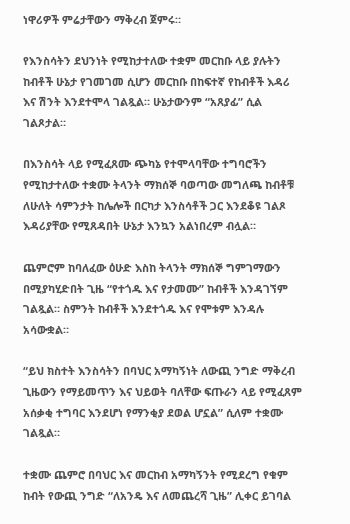ነዋሪዎች ምሬታቸውን ማቅረብ ጀምሩ።

የእንስሳትን ደህንነት የሚከታተለው ተቋም መርከቡ ላይ ያሉትን ከብቶች ሁኔታ የገመገመ ሲሆን መርከቡ በከፍተኛ የከብቶች እዳሪ እና ሽንት እንደተሞላ ገልጿል። ሁኔታውንም “አጸያፊ” ሲል ገልጾታል።

በእንስሳት ላይ የሚፈጸሙ ጭካኔ የተሞላባቸው ተግባሮችን የሚከታተለው ተቋሙ ትላንት ማክሰኞ ባወጣው መግለጫ ከብቶቹ ለሁለት ሳምንታት ከሌሎች በርካታ እንስሳቶች ጋር እንደቆዩ ገልጾ እዳሪያቸው የሚጸዳበት ሁኔታ እንኳን አልነበረም ብሏል።

ጨምሮም ከባለፈው ዕሁድ እስከ ትላንት ማክሰኞ ግምገማውን በሚያካሂድበት ጊዜ “የተጎዱ እና የታመሙ” ከብቶች እንዳገኘም ገልጿል። ስምንት ከብቶች እንደተጎዱ እና የሞቱም እንዳሉ አሳውቋል።

“ይህ ክስተት እንስሳትን በባህር አማካኝነት ለውጪ ንግድ ማቅረብ ጊዜውን የማይመጥን እና ህይወት ባለቸው ፍጡራን ላይ የሚፈጸም አሰቃቂ ተግባር እንደሆነ የማንቂያ ደወል ሆኗል” ሲለም ተቋሙ ገልጿል።

ተቋሙ ጨምሮ በባህር እና መርከብ አማካኝንት የሚደረግ የቁም ከብት የውጪ ንግድ “ለአንዴ እና ለመጨረሻ ጊዜ” ሊቀር ይገባል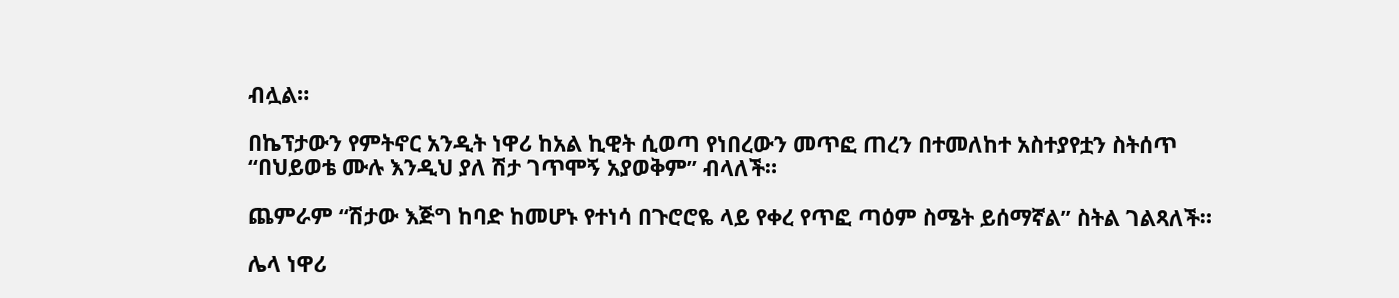ብሏል።

በኬፕታውን የምትኖር አንዲት ነዋሪ ከአል ኪዊት ሲወጣ የነበረውን መጥፎ ጠረን በተመለከተ አስተያየቷን ስትሰጥ “በህይወቴ ሙሉ እንዲህ ያለ ሽታ ገጥሞኝ አያወቅም” ብላለች።

ጨምራም “ሽታው እጅግ ከባድ ከመሆኑ የተነሳ በጉሮሮዬ ላይ የቀረ የጥፎ ጣዕም ስሜት ይሰማኛል” ስትል ገልጻለች።

ሌላ ነዋሪ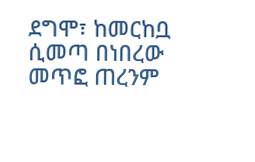ደግሞ፣ ከመርከቧ ሲመጣ በነበረው መጥፎ ጠረንም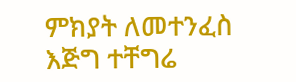ምክያት ለመተንፈስ እጅግ ተቸግሬ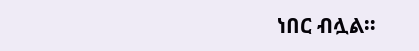ነበር ብሏል።